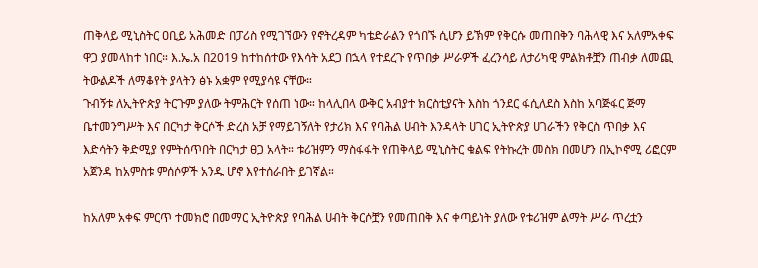ጠቅላይ ሚኒስትር ዐቢይ አሕመድ በፓሪስ የሚገኘውን የኖትረዳም ካቴድራልን የጎበኙ ሲሆን ይኽም የቅርሱ መጠበቅን ባሕላዊ እና አለምአቀፍ ዋጋ ያመላከተ ነበር። እ.ኤ.አ በ2019 ከተከሰተው የእሳት አደጋ በኋላ የተደረጉ የጥበቃ ሥራዎች ፈረንሳይ ለታሪካዊ ምልክቶቿን ጠብቃ ለመጪ ትውልዶች ለማቆየት ያላትን ፅኑ አቋም የሚያሳዩ ናቸው።
ጉብኝቱ ለኢትዮጵያ ትርጉም ያለው ትምሕርት የሰጠ ነው። ከላሊበላ ውቅር አብያተ ክርስቲያናት እስከ ጎንደር ፋሲለደስ እስከ አባጅፋር ጅማ ቤተመንግሥት እና በርካታ ቅርሶች ድረስ አቻ የማይገኝለት የታሪክ እና የባሕል ሀብት እንዳላት ሀገር ኢትዮጵያ ሀገራችን የቅርስ ጥበቃ እና እድሳትን ቅድሚያ የምትሰጥበት በርካታ ፀጋ አላት። ቱሪዝምን ማስፋፋት የጠቅላይ ሚኒስትር ቁልፍ የትኩረት መስክ በመሆን በኢኮኖሚ ሪፎርም አጀንዳ ከአምስቱ ምሰሶዎች አንዱ ሆኖ እየተሰራበት ይገኛል።

ከአለም አቀፍ ምርጥ ተመክሮ በመማር ኢትዮጵያ የባሕል ሀብት ቅርሶቿን የመጠበቅ እና ቀጣይነት ያለው የቱሪዝም ልማት ሥራ ጥረቷን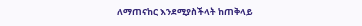ለማጠናከር እንደሚያስችላት ከጠቅላይ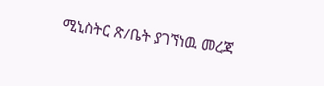ሚኒስትር ጽ/ቤት ያገኘነዉ መረጃ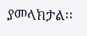ያመላክታል፡፡